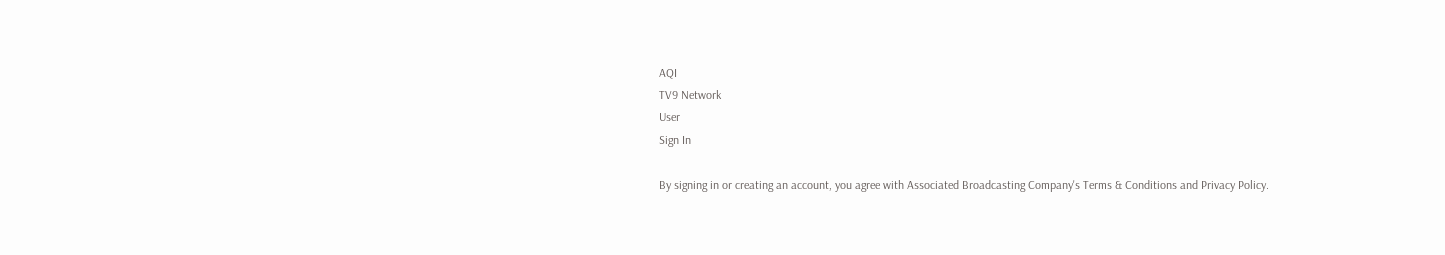AQI
TV9 Network
User
Sign In

By signing in or creating an account, you agree with Associated Broadcasting Company's Terms & Conditions and Privacy Policy.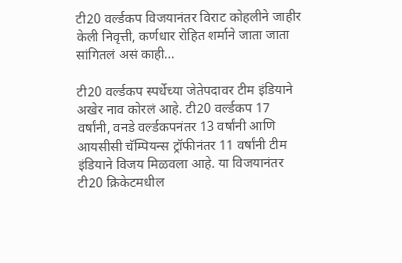टी20 वर्ल्डकप विजयानंतर विराट कोहलीने जाहीर केली निवृत्ती, कर्णधार रोहित शर्माने जाता जाता सांगितलं असं काही…

टी20 वर्ल्डकप स्पर्धेच्या जेतेपदावर टीम इंडियाने अखेर नाव कोरलं आहे. टी20 वर्ल्डकप 17 वर्षांनी, वनडे वर्ल्डकपनंतर 13 वर्षांनी आणि आयसीसी चॅम्पियन्स ट्रॉफीनंतर 11 वर्षांनी टीम इंडियाने विजय मिळवला आहे. या विजयानंतर टी20 क्रिकेटमधील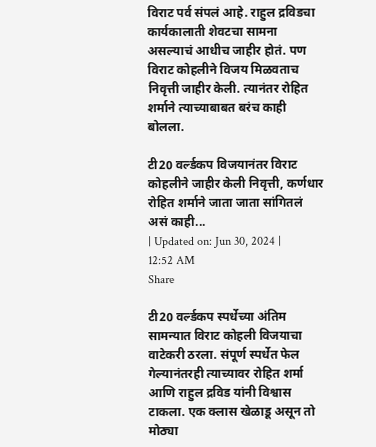विराट पर्व संपलं आहे. राहुल द्रविडचा कार्यकालाती शेवटचा सामना असल्याचं आधीच जाहीर होतं. पण विराट कोहलीने विजय मिळवताच निवृत्ती जाहीर केली. त्यानंतर रोहित शर्माने त्याच्याबाबत बरंच काही बोलला.

टी20 वर्ल्डकप विजयानंतर विराट कोहलीने जाहीर केली निवृत्ती, कर्णधार रोहित शर्माने जाता जाता सांगितलं असं काही...
| Updated on: Jun 30, 2024 | 12:52 AM
Share

टी20 वर्ल्डकप स्पर्धेच्या अंतिम सामन्यात विराट कोहली विजयाचा वाटेकरी ठरला. संपूर्ण स्पर्धेत फेल गेल्यानंतरही त्याच्यावर रोहित शर्मा आणि राहुल द्रविड यांनी विश्वास टाकला. एक क्लास खेळाडू असून तो मोठ्या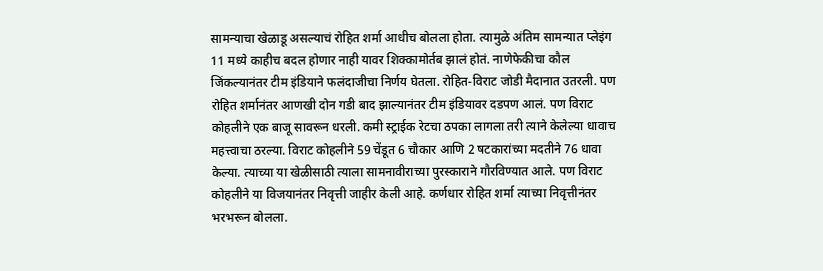सामन्याचा खेळाडू असल्याचं रोहित शर्मा आधीच बोलला होता. त्यामुळे अंतिम सामन्यात प्लेइंग 11 मध्ये काहीच बदल होणार नाही यावर शिक्कामोर्तब झालं होतं. नाणेफेकीचा कौल जिंकल्यानंतर टीम इंडियाने फलंदाजीचा निर्णय घेतला. रोहित-विराट जोडी मैदानात उतरली. पण रोहित शर्मानंतर आणखी दोन गडी बाद झाल्यानंतर टीम इंडियावर दडपण आलं. पण विराट कोहलीने एक बाजू सावरून धरली. कमी स्ट्राईक रेटचा ठपका लागला तरी त्याने केलेल्या धावाच महत्त्वाचा ठरल्या. विराट कोहलीने 59 चेंडूत 6 चौकार आणि 2 षटकारांच्या मदतीने 76 धावा केल्या. त्याच्या या खेळीसाठी त्याला सामनावीराच्या पुरस्काराने गौरविण्यात आले. पण विराट कोहलीने या विजयानंतर निवृत्ती जाहीर केली आहे. कर्णधार रोहित शर्मा त्याच्या निवृत्तीनंतर भरभरून बोलला.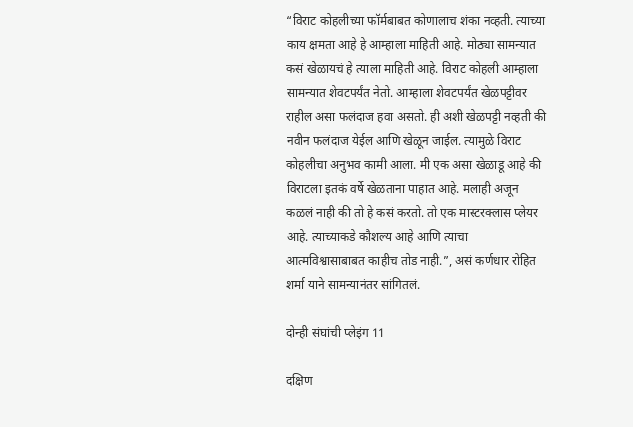“विराट कोहलीच्या फॉर्मबाबत कोणालाच शंका नव्हती. त्याच्या काय क्षमता आहे हे आम्हाला माहिती आहे. मोठ्या सामन्यात कसं खेळायचं हे त्याला माहिती आहे. विराट कोहली आम्हाला सामन्यात शेवटपर्यंत नेतो. आम्हाला शेवटपर्यंत खेळपट्टीवर राहील असा फलंदाज हवा असतो. ही अशी खेळपट्टी नव्हती की नवीन फलंदाज येईल आणि खेळून जाईल. त्यामुळे विराट कोहलीचा अनुभव कामी आला. मी एक असा खेळाडू आहे की विराटला इतकं वर्षे खेळताना पाहात आहे. मलाही अजून कळलं नाही की तो हे कसं करतो. तो एक मास्टरक्लास प्लेयर आहे. त्याच्याकडे कौशल्य आहे आणि त्याचा आत्मविश्वासाबाबत काहीच तोड नाही.”, असं कर्णधार रोहित शर्मा याने सामन्यानंतर सांगितलं.

दोन्ही संघांची प्लेइंग 11

दक्षिण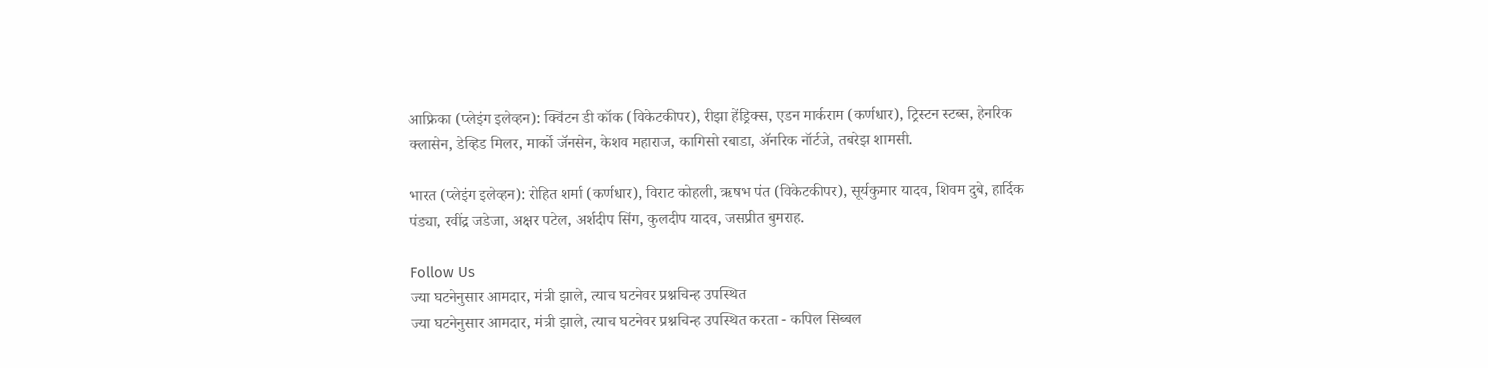आफ्रिका (प्लेइंग इलेव्हन): क्विंटन डी कॉक (विकेटकीपर), रीझा हेंड्रिक्स, एडन मार्कराम (कर्णधार), ट्रिस्टन स्टब्स, हेनरिक क्लासेन, डेव्हिड मिलर, मार्को जॅनसेन, केशव महाराज, कागिसो रबाडा, ॲनरिक नॉर्टजे, तबरेझ शामसी.

भारत (प्लेइंग इलेव्हन): रोहित शर्मा (कर्णधार), विराट कोहली, ऋषभ पंत (विकेटकीपर), सूर्यकुमार यादव, शिवम दुबे, हार्दिक पंड्या, रवींद्र जडेजा, अक्षर पटेल, अर्शदीप सिंग, कुलदीप यादव, जसप्रीत बुमराह.

Follow Us
ज्या घटनेनुसार आमदार, मंत्री झाले, त्याच घटनेवर प्रश्नचिन्ह उपस्थित
ज्या घटनेनुसार आमदार, मंत्री झाले, त्याच घटनेवर प्रश्नचिन्ह उपस्थित करता - कपिल सिब्बल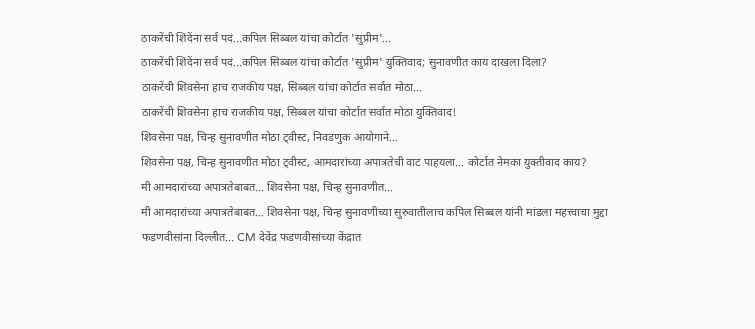ठाकरेंची शिंदेंना सर्व पदं...कपिल सिब्बल यांचा कोर्टात 'सुप्रीम'...
ठाकरेंची शिंदेंना सर्व पदं...कपिल सिब्बल यांचा कोर्टात 'सुप्रीम' युक्तिवाद; सुनावणीत काय दाखला दिला?
ठाकरेंची शिवसेना हाच राजकीय पक्ष, सिब्बल यांचा कोर्टात सर्वात मोठा...
ठाकरेंची शिवसेना हाच राजकीय पक्ष, सिब्बल यांचा कोर्टात सर्वात मोठा युक्तिवाद!
शिवसेना पक्ष, चिन्ह सुनावणीत मोठा ट्वीस्ट, निवडणुक आयोगाने...
शिवसेना पक्ष, चिन्ह सुनावणीत मोठा ट्वीस्ट, आमदारांच्या अपात्रतेची वाट पाहयला... कोर्टात नेमका युक्तीवाद काय?
मी आमदारांच्या अपात्रतेबाबत... शिवसेना पक्ष, चिन्ह सुनावणीत...
मी आमदारांच्या अपात्रतेबाबत... शिवसेना पक्ष, चिन्ह सुनावणीच्या सुरुवातीलाच कपिल सिब्बल यांनी मांडला महत्त्वाचा मुद्दा
फडणवीसांना दिल्लीत... CM देवेंद्र फडणवीसांच्या केंद्रात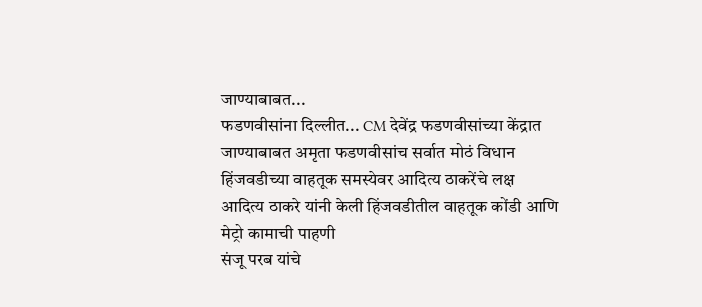जाण्याबाबत...
फडणवीसांना दिल्लीत... CM देवेंद्र फडणवीसांच्या केंद्रात जाण्याबाबत अमृता फडणवीसांच सर्वात मोठं विधान
हिंजवडीच्या वाहतूक समस्येवर आदित्य ठाकरेंचे लक्ष
आदित्य ठाकरे यांनी केली हिंजवडीतील वाहतूक कोंडी आणि मेट्रो कामाची पाहणी
संजू परब यांचे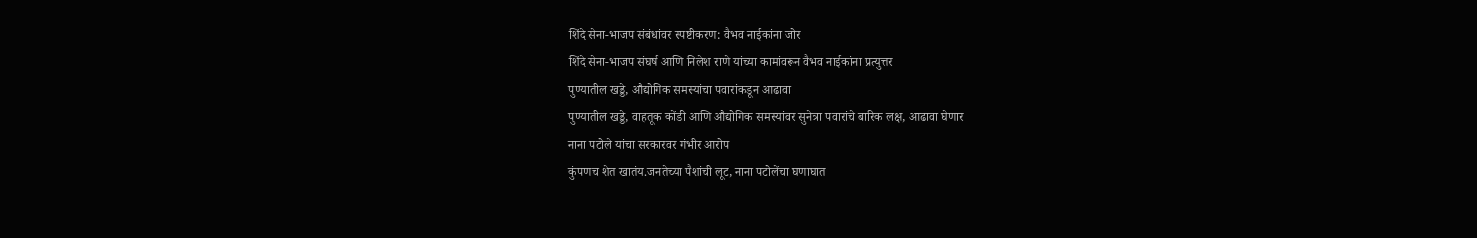शिंदे सेना-भाजप संबंधांवर स्पष्टीकरण: वैभव नाईकांना जोर
शिंदे सेना-भाजप संघर्ष आणि निलेश राणे यांच्या कामांवरून वैभव नाईकांना प्रत्युत्तर
पुण्यातील खड्डे, औद्योगिक समस्यांचा पवारांकडून आढावा
पुण्यातील खड्डे, वाहतूक कोंडी आणि औद्योगिक समस्यांवर सुनेत्रा पवारांचे बारिक लक्ष, आढावा घेणार
नाना पटोले यांचा सरकारवर गंभीर आरोप
कुंपणच शेत खातंय.जनतेच्या पैशांची लूट, नाना पटोलेंचा घणाघात